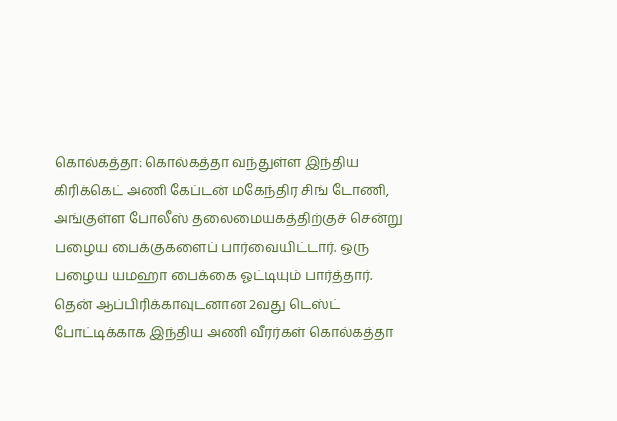கொல்கத்தா: கொல்கத்தா வந்துள்ள இந்திய கிரிக்கெட் அணி கேப்டன் மகேந்திர சிங் டோணி, அங்குள்ள போலீஸ் தலைமையகத்திற்குச் சென்று பழைய பைக்குகளைப் பார்வையிட்டார். ஒரு பழைய யமஹா பைக்கை ஓட்டியும் பார்த்தார்.
தென் ஆப்பிரிக்காவுடனான 2வது டெஸ்ட் போட்டிக்காக இந்திய அணி வீரர்கள் கொல்கத்தா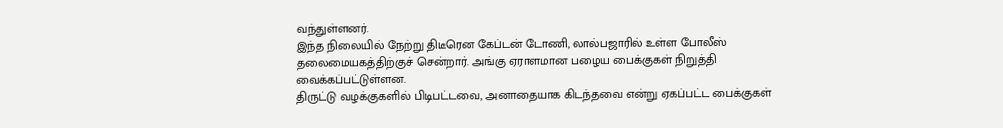வந்துள்ளனர்.
இந்த நிலையில் நேற்று திடீரென கேப்டன் டோணி, லால்பஜாரில் உள்ள போலீஸ் தலைமையகத்திற்குச் சென்றார். அங்கு ஏராளமான பழைய பைக்குகள் நிறுத்தி வைக்கப்பட்டுள்ளன.
திருட்டு வழக்குகளில் பிடிபட்டவை, அனாதையாக கிடந்தவை என்று ஏகப்பட்ட பைக்குகள்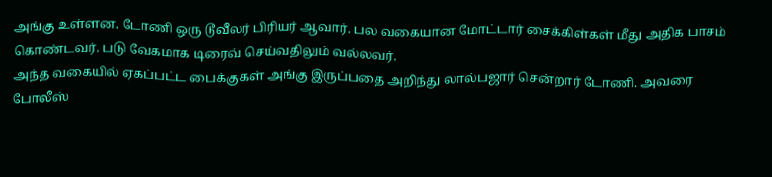அங்கு உள்ளன. டோணி ஒரு டூவீலர் பிரியர் ஆவார். பல வகையான மோட்டார் சைக்கிள்கள் மீது அதிக பாசம் கொண்டவர். படு வேகமாக டிரைவ் செய்வதிலும் வல்லவர்.
அந்த வகையில் ஏகப்பட்ட பைக்குகள் அங்கு இருப்பதை அறிந்து லால்பஜார் சென்றார் டோணி. அவரை போலீஸ்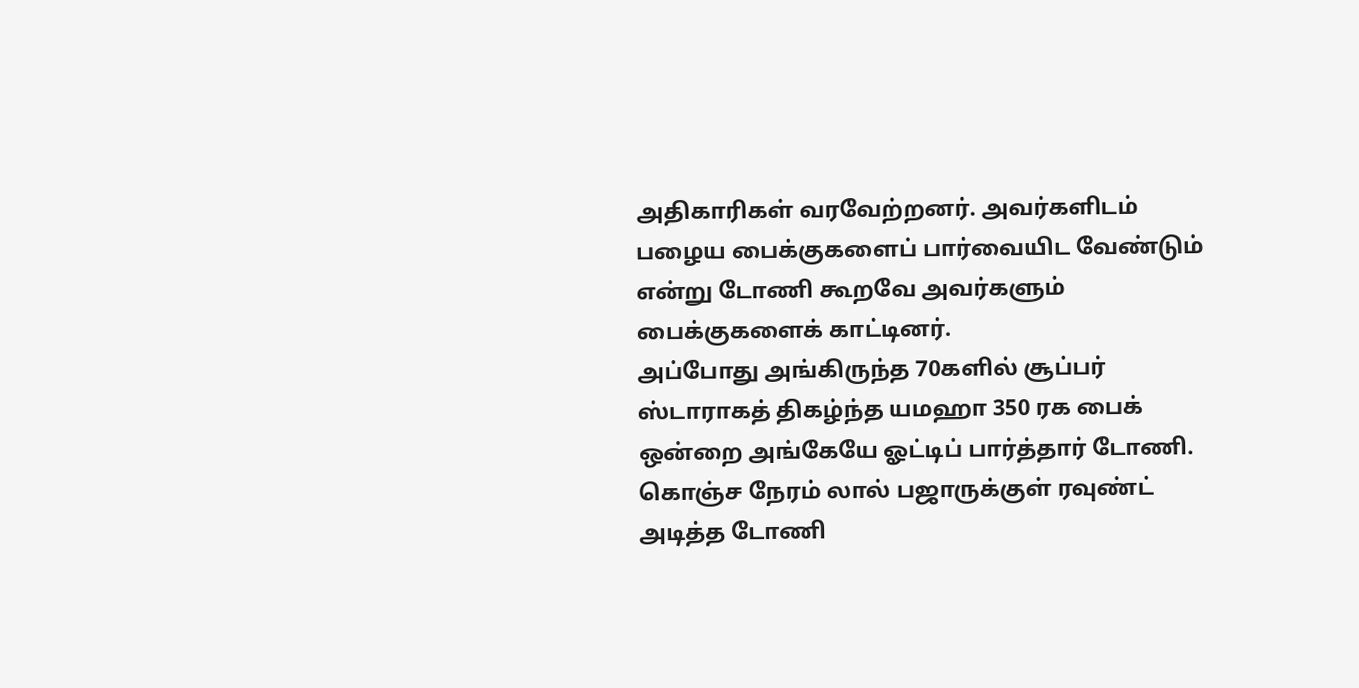அதிகாரிகள் வரவேற்றனர். அவர்களிடம் பழைய பைக்குகளைப் பார்வையிட வேண்டும் என்று டோணி கூறவே அவர்களும் பைக்குகளைக் காட்டினர்.
அப்போது அங்கிருந்த 70களில் சூப்பர் ஸ்டாராகத் திகழ்ந்த யமஹா 350 ரக பைக் ஒன்றை அங்கேயே ஓட்டிப் பார்த்தார் டோணி.
கொஞ்ச நேரம் லால் பஜாருக்குள் ரவுண்ட் அடித்த டோணி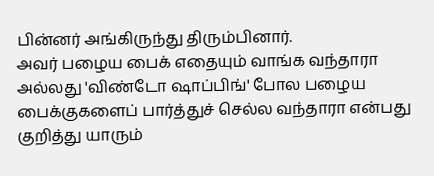பின்னர் அங்கிருந்து திரும்பினார்.
அவர் பழைய பைக் எதையும் வாங்க வந்தாரா அல்லது 'விண்டோ ஷாப்பிங்' போல பழைய பைக்குகளைப் பார்த்துச் செல்ல வந்தாரா என்பது குறித்து யாரும்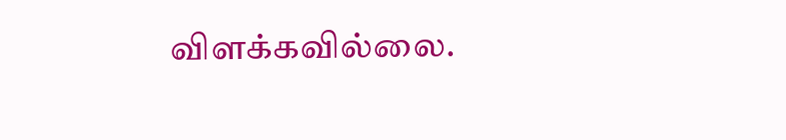விளக்கவில்லை.